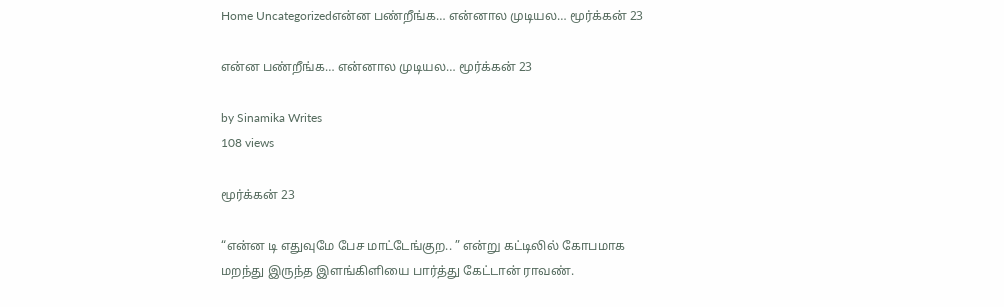Home Uncategorizedஎன்ன பண்றீங்க… என்னால முடியல… மூர்க்கன் 23

என்ன பண்றீங்க… என்னால முடியல… மூர்க்கன் 23

by Sinamika Writes
108 views

மூர்க்கன் 23

“என்ன டி எதுவுமே பேச மாட்டேங்குற.. ” என்று கட்டிலில் கோபமாக மறந்து இருந்த இளங்கிளியை பார்த்து கேட்டான் ராவண்.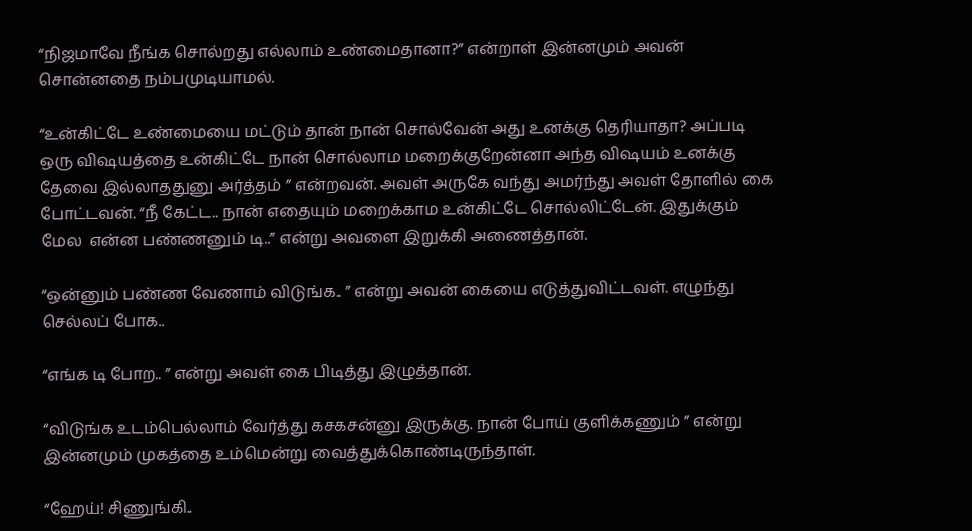“நிஜமாவே நீங்க சொல்றது எல்லாம் உண்மைதானா?” என்றாள் இன்னமும் அவன் சொன்னதை நம்பமுடியாமல்.

“உன்கிட்டே உண்மையை மட்டும் தான் நான் சொல்வேன் அது உனக்கு தெரியாதா? அப்படி ஒரு விஷயத்தை உன்கிட்டே நான் சொல்லாம மறைக்குறேன்னா அந்த விஷயம் உனக்கு தேவை இல்லாததுனு அர்த்தம் ” என்றவன். அவள் அருகே வந்து அமர்ந்து அவள் தோளில் கை போட்டவன். “நீ கேட்ட.. நான் எதையும் மறைக்காம உன்கிட்டே சொல்லிட்டேன். இதுக்கும் மேல  என்ன பண்ணனும் டி..” என்று அவளை இறுக்கி அணைத்தான்.

“ஒன்னும் பண்ண வேணாம் விடுங்க.. ” என்று அவன் கையை எடுத்துவிட்டவள். எழுந்து செல்லப் போக..

“எங்க டி போற.. ” என்று அவள் கை பிடித்து இழுத்தான்.

“விடுங்க உடம்பெல்லாம் வேர்த்து கசகசன்னு இருக்கு. நான் போய் குளிக்கணும் ” என்று இன்னமும் முகத்தை உம்மென்று வைத்துக்கொண்டிருந்தாள்.

“ஹேய்! சிணுங்கி..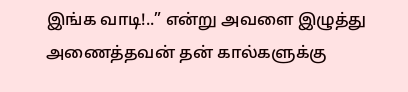இங்க வாடி!..” என்று அவளை இழுத்து அணைத்தவன் தன் கால்களுக்கு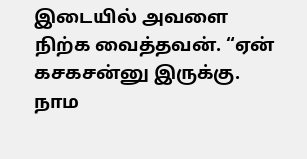இடையில் அவளை நிற்க வைத்தவன். “ஏன் கசகசன்னு இருக்கு. நாம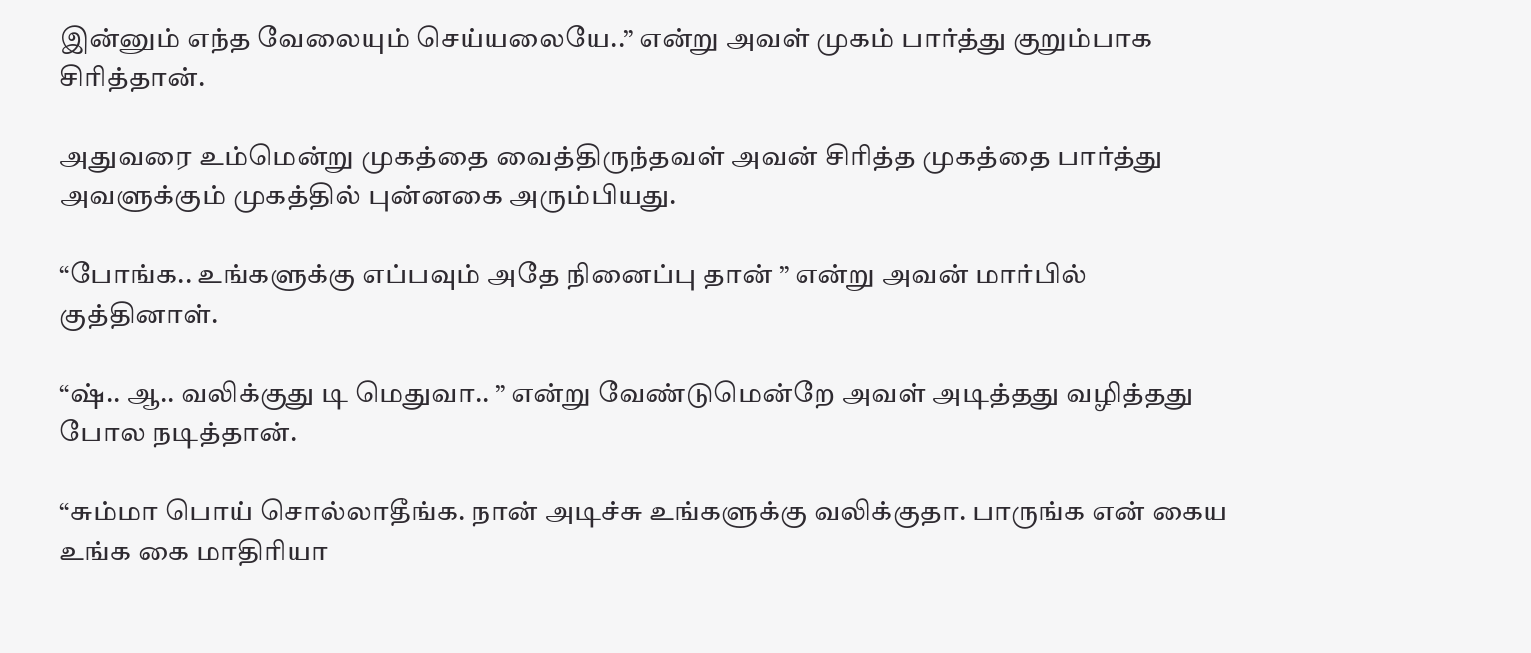இன்னும் எந்த வேலையும் செய்யலையே..” என்று அவள் முகம் பார்த்து குறும்பாக சிரித்தான்.

அதுவரை உம்மென்று முகத்தை வைத்திருந்தவள் அவன் சிரித்த முகத்தை பார்த்து அவளுக்கும் முகத்தில் புன்னகை அரும்பியது.

“போங்க.. உங்களுக்கு எப்பவும் அதே நினைப்பு தான் ” என்று அவன் மார்பில் குத்தினாள்.

“ஷ்.. ஆ.. வலிக்குது டி மெதுவா.. ” என்று வேண்டுமென்றே அவள் அடித்தது வழித்தது போல நடித்தான்.

“சும்மா பொய் சொல்லாதீங்க. நான் அடிச்சு உங்களுக்கு வலிக்குதா. பாருங்க என் கைய உங்க கை மாதிரியா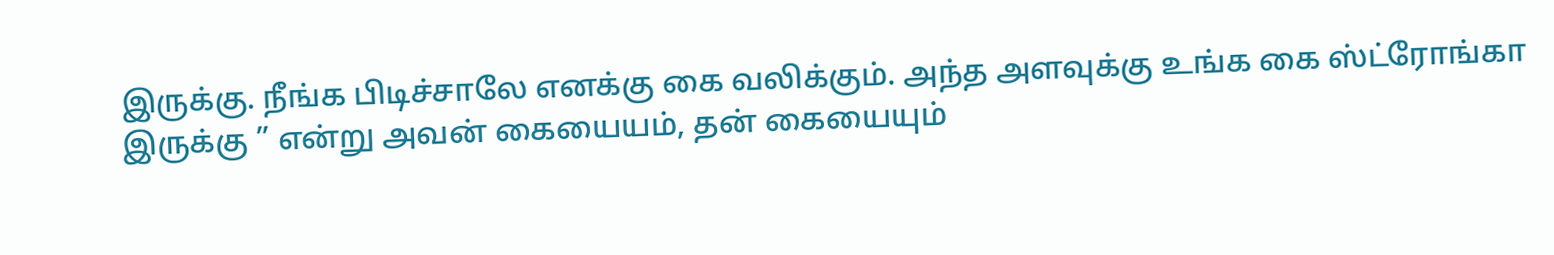இருக்கு. நீங்க பிடிச்சாலே எனக்கு கை வலிக்கும். அந்த அளவுக்கு உங்க கை ஸ்ட்ரோங்கா இருக்கு ” என்று அவன் கையையம், தன் கையையும்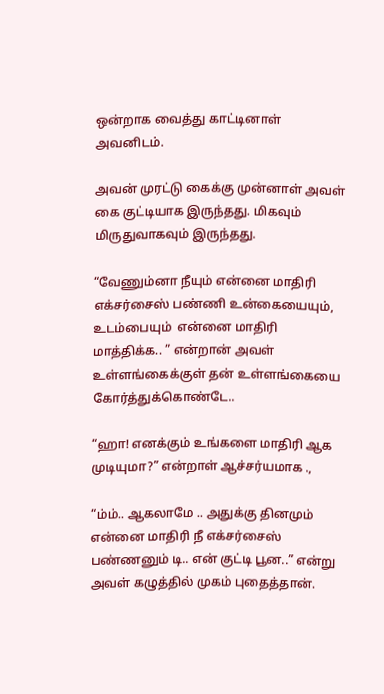ஒன்றாக வைத்து காட்டினாள் அவனிடம்.

அவன் முரட்டு கைக்கு முன்னாள் அவள் கை குட்டியாக இருந்தது. மிகவும் மிருதுவாகவும் இருந்தது.

“வேணும்னா நீயும் என்னை மாதிரி எக்சர்சைஸ் பண்ணி உன்கையையும், உடம்பையும்  என்னை மாதிரி மாத்திக்க.. ” என்றான் அவள் உள்ளங்கைக்குள் தன் உள்ளங்கையை கோர்த்துக்கொண்டே..

“ஹா! எனக்கும் உங்களை மாதிரி ஆக முடியுமா?” என்றாள் ஆச்சர்யமாக .,

“ம்ம்.. ஆகலாமே .. அதுக்கு தினமும் என்னை மாதிரி நீ எக்சர்சைஸ் பண்ணனும் டி.. என் குட்டி பூன..” என்று அவள் கழுத்தில் முகம் புதைத்தான்.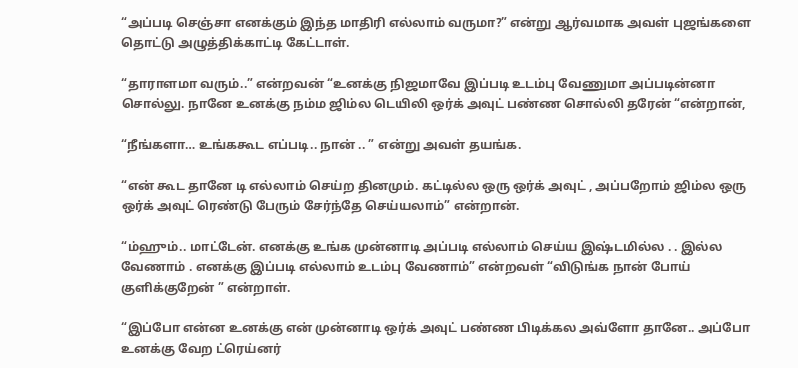“அப்படி செஞ்சா எனக்கும் இந்த மாதிரி எல்லாம் வருமா?” என்று ஆர்வமாக அவள் புஜங்களை தொட்டு அழுத்திக்காட்டி கேட்டாள்.

“தாராளமா வரும்..” என்றவன் “உனக்கு நிஜமாவே இப்படி உடம்பு வேணுமா அப்படின்னா சொல்லு. நானே உனக்கு நம்ம ஜிம்ல டெயிலி ஒர்க் அவுட் பண்ண சொல்லி தரேன் “என்றான்,

“நீங்களா… உங்ககூட எப்படி.. நான் .. ” என்று அவள் தயங்க.

“என் கூட தானே டி எல்லாம் செய்ற தினமும். கட்டில்ல ஒரு ஒர்க் அவுட் , அப்பறோம் ஜிம்ல ஒரு ஒர்க் அவுட் ரெண்டு பேரும் சேர்ந்தே செய்யலாம்” என்றான்.

“ம்ஹும்.. மாட்டேன். எனக்கு உங்க முன்னாடி அப்படி எல்லாம் செய்ய இஷ்டமில்ல . . இல்ல வேணாம் . எனக்கு இப்படி எல்லாம் உடம்பு வேணாம்” என்றவள் “விடுங்க நான் போய் குளிக்குறேன் ” என்றாள்.

“இப்போ என்ன உனக்கு என் முன்னாடி ஒர்க் அவுட் பண்ண பிடிக்கல அவ்ளோ தானே.. அப்போ உனக்கு வேற ட்ரெய்னர்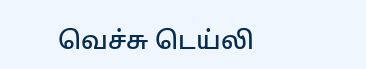வெச்சு டெய்லி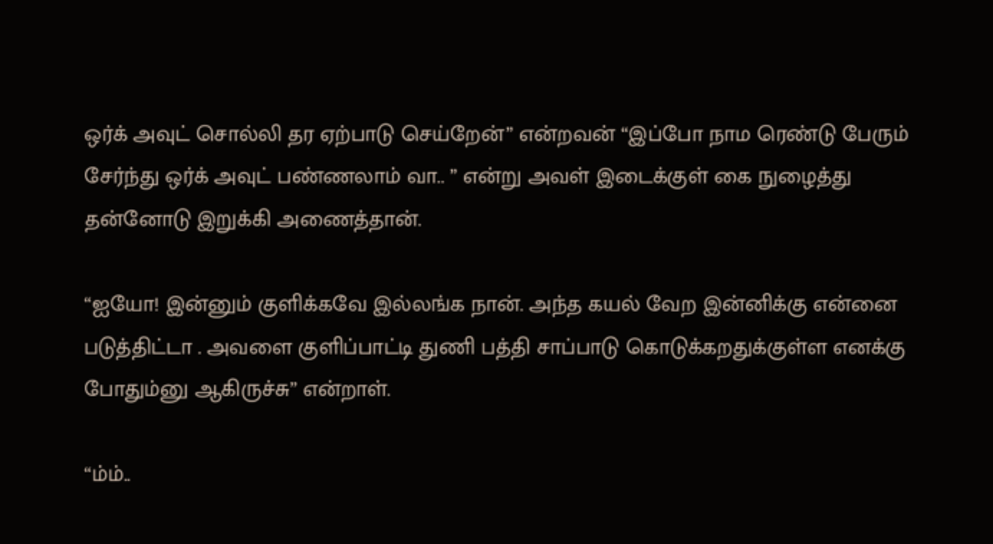ஒர்க் அவுட் சொல்லி தர ஏற்பாடு செய்றேன்” என்றவன் “இப்போ நாம ரெண்டு பேரும் சேர்ந்து ஒர்க் அவுட் பண்ணலாம் வா.. ” என்று அவள் இடைக்குள் கை நுழைத்து தன்னோடு இறுக்கி அணைத்தான்.

“ஐயோ! இன்னும் குளிக்கவே இல்லங்க நான். அந்த கயல் வேற இன்னிக்கு என்னை படுத்திட்டா . அவளை குளிப்பாட்டி துணி பத்தி சாப்பாடு கொடுக்கறதுக்குள்ள எனக்கு போதும்னு ஆகிருச்சு” என்றாள்.

“ம்ம்..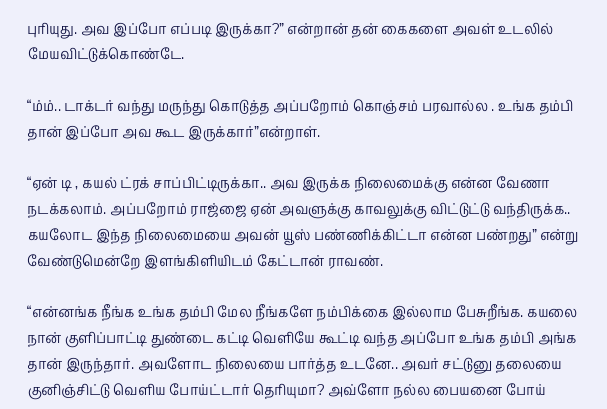புரியுது. அவ இப்போ எப்படி இருக்கா?” என்றான் தன் கைகளை அவள் உடலில் மேயவிட்டுக்கொண்டே.

“ம்ம்.. டாக்டர் வந்து மருந்து கொடுத்த அப்பறோம் கொஞ்சம் பரவால்ல . உங்க தம்பி தான் இப்போ அவ கூட இருக்கார்”என்றாள்.

“ஏன் டி , கயல் ட்ரக் சாப்பிட்டிருக்கா.. அவ இருக்க நிலைமைக்கு என்ன வேணா நடக்கலாம். அப்பறோம் ராஜ்ஜை ஏன் அவளுக்கு காவலுக்கு விட்டுட்டு வந்திருக்க.. கயலோட இந்த நிலைமையை அவன் யூஸ் பண்ணிக்கிட்டா என்ன பண்றது” என்று வேண்டுமென்றே இளங்கிளியிடம் கேட்டான் ராவண்.

“என்னங்க நீங்க உங்க தம்பி மேல நீங்களே நம்பிக்கை இல்லாம பேசுறீங்க. கயலை நான் குளிப்பாட்டி துண்டை கட்டி வெளியே கூட்டி வந்த அப்போ உங்க தம்பி அங்க தான் இருந்தார். அவளோட நிலையை பார்த்த உடனே.. அவர் சட்டுனு தலையை குனிஞ்சிட்டு வெளிய போய்ட்டார் தெரியுமா? அவ்ளோ நல்ல பையனை போய்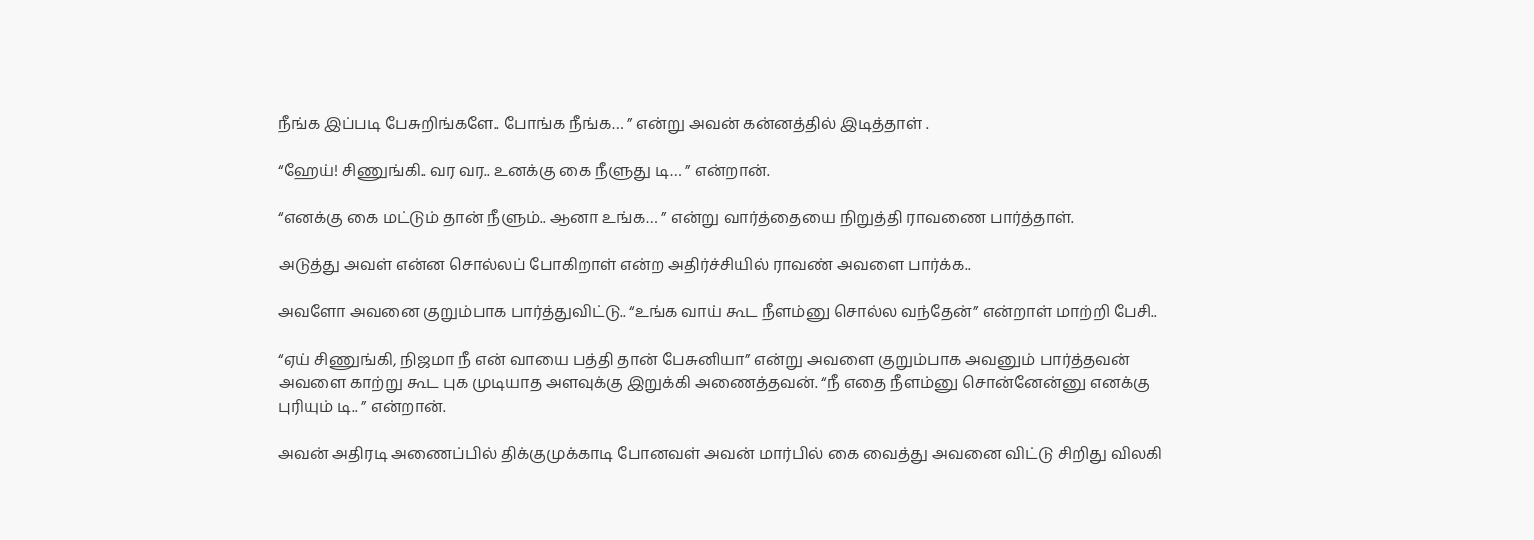நீங்க இப்படி பேசுறிங்களே.. போங்க நீங்க… ” என்று அவன் கன்னத்தில் இடித்தாள் .

“ஹேய்! சிணுங்கி.. வர வர.. உனக்கு கை நீளுது டி… ” என்றான்.

“எனக்கு கை மட்டும் தான் நீளும்.. ஆனா உங்க… ” என்று வார்த்தையை நிறுத்தி ராவணை பார்த்தாள்.

அடுத்து அவள் என்ன சொல்லப் போகிறாள் என்ற அதிர்ச்சியில் ராவண் அவளை பார்க்க..

அவளோ அவனை குறும்பாக பார்த்துவிட்டு.. “உங்க வாய் கூட நீளம்னு சொல்ல வந்தேன்” என்றாள் மாற்றி பேசி..

“ஏய் சிணுங்கி, நிஜமா நீ என் வாயை பத்தி தான் பேசுனியா” என்று அவளை குறும்பாக அவனும் பார்த்தவன் அவளை காற்று கூட புக முடியாத அளவுக்கு இறுக்கி அணைத்தவன். “நீ எதை நீளம்னு சொன்னேன்னு எனக்கு புரியும் டி.. ” என்றான்.

அவன் அதிரடி அணைப்பில் திக்குமுக்காடி போனவள் அவன் மார்பில் கை வைத்து அவனை விட்டு சிறிது விலகி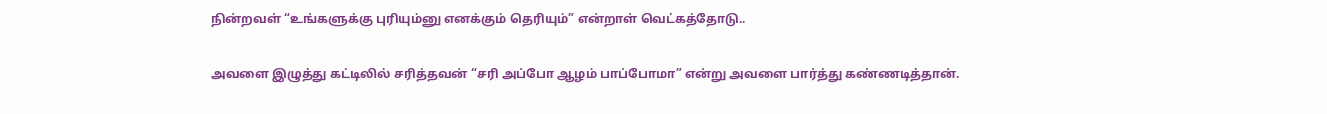நின்றவள் “உங்களுக்கு புரியும்னு எனக்கும் தெரியும்” என்றாள் வெட்கத்தோடு..

அவளை இழுத்து கட்டிலில் சரித்தவன் “சரி அப்போ ஆழம் பாப்போமா” என்று அவளை பார்த்து கண்ணடித்தான்.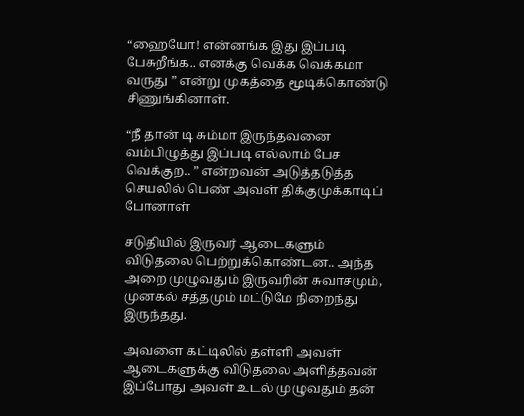“ஹையோ! என்னங்க இது இப்படி பேசுறீங்க.. எனக்கு வெக்க வெக்கமா வருது ” என்று முகத்தை மூடிக்கொண்டு சிணுங்கினாள்.

“நீ தான் டி சும்மா இருந்தவனை வம்பிழுத்து இப்படி எல்லாம் பேச வெக்குற.. ” என்றவன் அடுத்தடுத்த செயலில் பெண் அவள் திக்குமுக்காடிப் போனாள்

சடுதியில் இருவர் ஆடைகளும் விடுதலை பெற்றுக்கொண்டன.. அந்த அறை முழுவதும் இருவரின் சுவாசமும், முனகல் சத்தமும் மட்டுமே நிறைந்து இருந்தது.

அவளை கட்டிலில் தள்ளி அவள் ஆடைகளுக்கு விடுதலை அளித்தவன்  இப்போது அவள் உடல் முழுவதும் தன்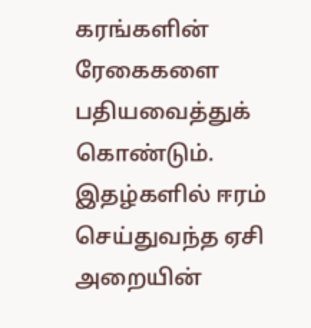கரங்களின் ரேகைகளை பதியவைத்துக் கொண்டும். இதழ்களில் ஈரம் செய்துவந்த ஏசி அறையின்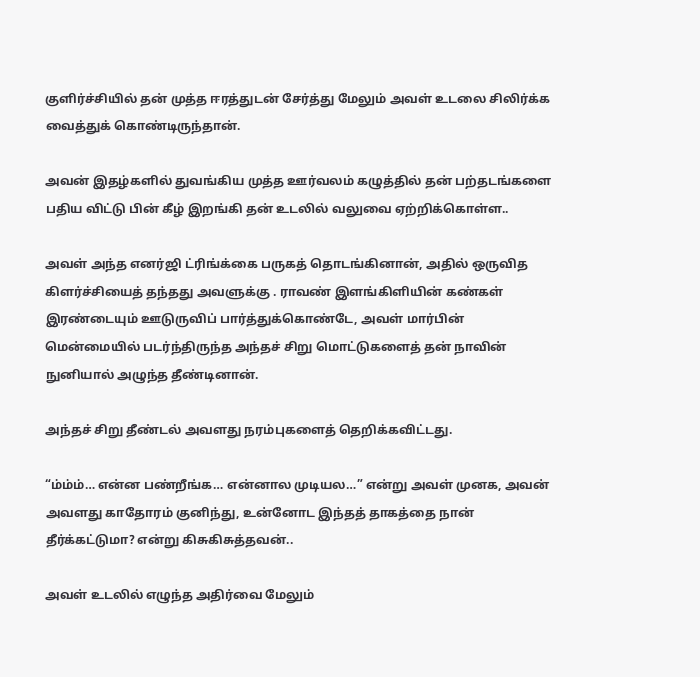குளிர்ச்சியில் தன் முத்த ஈரத்துடன் சேர்த்து மேலும் அவள் உடலை சிலிர்க்க வைத்துக் கொண்டிருந்தான்.

அவன் இதழ்களில் துவங்கிய முத்த ஊர்வலம் கழுத்தில் தன் பற்தடங்களை பதிய விட்டு பின் கீழ் இறங்கி தன் உடலில் வலுவை ஏற்றிக்கொள்ள..

அவள் அந்த எனர்ஜி ட்ரிங்க்கை பருகத் தொடங்கினான், அதில் ஒருவித கிளர்ச்சியைத் தந்தது அவளுக்கு . ராவண் இளங்கிளியின் கண்கள் இரண்டையும் ஊடுருவிப் பார்த்துக்கொண்டே, அவள் மார்பின் மென்மையில் படர்ந்திருந்த அந்தச் சிறு மொட்டுகளைத் தன் நாவின் நுனியால் அழுந்த தீண்டினான்.

அந்தச் சிறு தீண்டல் அவளது நரம்புகளைத் தெறிக்கவிட்டது.

“ம்ம்ம்… என்ன பண்றீங்க… என்னால முடியல…” என்று அவள் முனக, அவன் அவளது காதோரம் குனிந்து, உன்னோட இந்தத் தாகத்தை நான் தீர்க்கட்டுமா? என்று கிசுகிசுத்தவன்..

அவள் உடலில் எழுந்த அதிர்வை மேலும்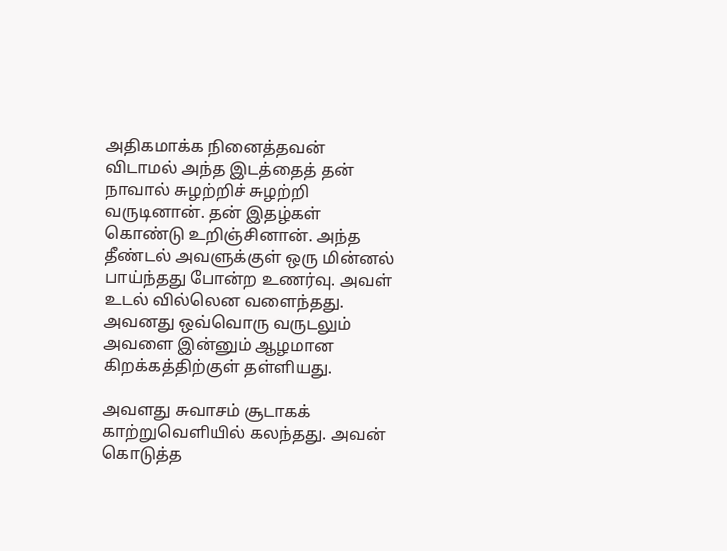அதிகமாக்க நினைத்தவன் விடாமல் அந்த இடத்தைத் தன் நாவால் சுழற்றிச் சுழற்றி வருடினான். தன் இதழ்கள் கொண்டு உறிஞ்சினான். அந்த தீண்டல் அவளுக்குள் ஒரு மின்னல் பாய்ந்தது போன்ற உணர்வு. அவள் உடல் வில்லென வளைந்தது. அவனது ஒவ்வொரு வருடலும் அவளை இன்னும் ஆழமான கிறக்கத்திற்குள் தள்ளியது.

அவளது சுவாசம் சூடாகக் காற்றுவெளியில் கலந்தது. அவன் கொடுத்த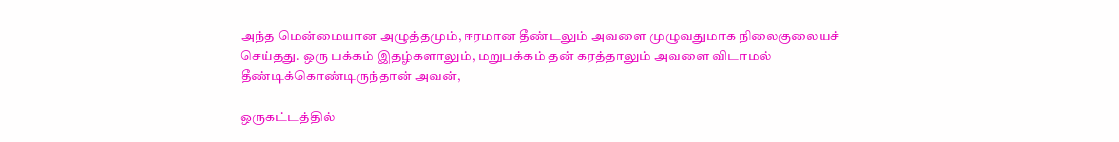அந்த மென்மையான அழுத்தமும், ஈரமான தீண்டலும் அவளை முழுவதுமாக நிலைகுலையச் செய்தது. ஒரு பக்கம் இதழ்களாலும், மறுபக்கம் தன் கரத்தாலும் அவளை விடாமல் தீண்டிக்கொண்டிருந்தான் அவன்,

ஒருகட்டத்தில்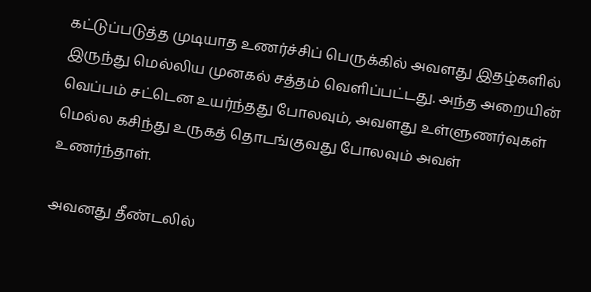கட்டுப்படுத்த முடியாத உணர்ச்சிப் பெருக்கில் அவளது இதழ்களில் இருந்து மெல்லிய முனகல் சத்தம் வெளிப்பட்டது. அந்த அறையின் வெப்பம் சட்டென உயர்ந்தது போலவும், அவளது உள்ளுணர்வுகள் மெல்ல கசிந்து உருகத் தொடங்குவது போலவும் அவள் உணர்ந்தாள்.

அவனது தீண்டலில்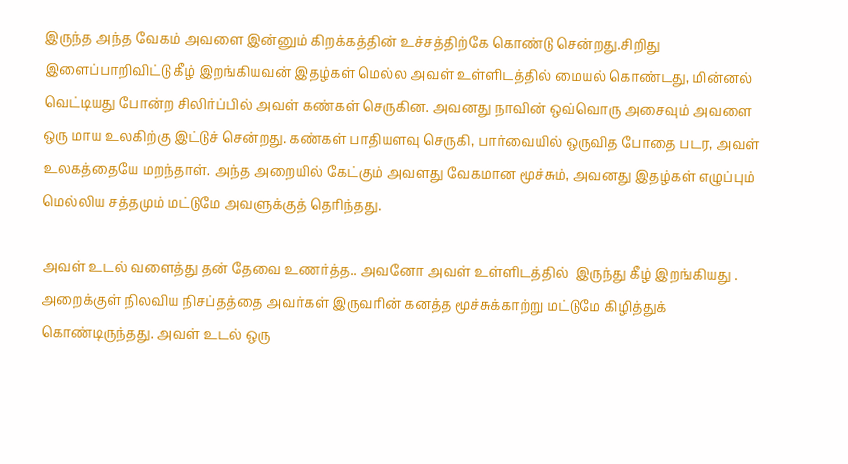இருந்த அந்த வேகம் அவளை இன்னும் கிறக்கத்தின் உச்சத்திற்கே கொண்டு சென்றது.சிறிது இளைப்பாறிவிட்டு கீழ் இறங்கியவன் இதழ்கள் மெல்ல அவள் உள்ளிடத்தில் மையல் கொண்டது, மின்னல் வெட்டியது போன்ற சிலிர்ப்பில் அவள் கண்கள் செருகின. அவனது நாவின் ஒவ்வொரு அசைவும் அவளை ஒரு மாய உலகிற்கு இட்டுச் சென்றது. கண்கள் பாதியளவு செருகி, பார்வையில் ஒருவித போதை படர, அவள் உலகத்தையே மறந்தாள். அந்த அறையில் கேட்கும் அவளது வேகமான மூச்சும், அவனது இதழ்கள் எழுப்பும் மெல்லிய சத்தமும் மட்டுமே அவளுக்குத் தெரிந்தது.

அவள் உடல் வளைத்து தன் தேவை உணர்த்த.. அவனோ அவள் உள்ளிடத்தில்  இருந்து கீழ் இறங்கியது . அறைக்குள் நிலவிய நிசப்தத்தை அவர்கள் இருவரின் கனத்த மூச்சுக்காற்று மட்டுமே கிழித்துக் கொண்டிருந்தது. அவள் உடல் ஒரு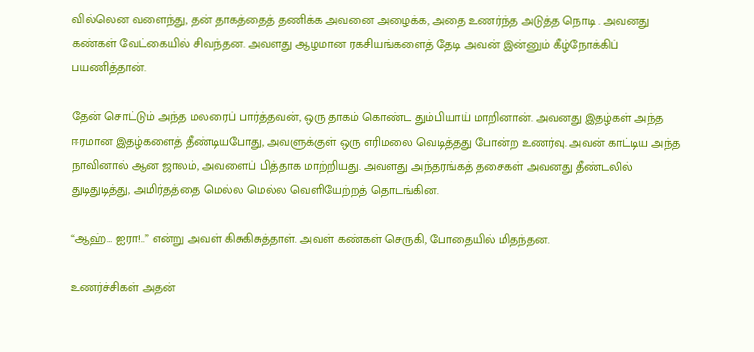வில்லென வளைந்து, தன் தாகத்தைத் தணிக்க அவனை அழைக்க, அதை உணர்ந்த அடுத்த நொடி . அவனது கண்கள் வேட்கையில் சிவந்தன. அவளது ஆழமான ரகசியங்களைத் தேடி அவன் இன்னும் கீழ்நோக்கிப் பயணித்தான்.

தேன் சொட்டும் அந்த மலரைப் பார்த்தவன், ஒரு தாகம் கொண்ட தும்பியாய் மாறினான். அவனது இதழ்கள் அந்த ஈரமான இதழ்களைத் தீண்டியபோது, அவளுக்குள் ஒரு எரிமலை வெடித்தது போன்ற உணர்வு. அவன் காட்டிய அந்த நாவினால் ஆன ஜாலம், அவளைப் பித்தாக மாற்றியது. அவளது அந்தரங்கத் தசைகள் அவனது தீண்டலில் துடிதுடித்து, அமிர்தத்தை மெல்ல மெல்ல வெளியேற்றத் தொடங்கின.

“ஆஹ்… ஐரா!..” என்று அவள் கிசுகிசுத்தாள். அவள் கண்கள் செருகி, போதையில் மிதந்தன.

உணர்ச்சிகள் அதன்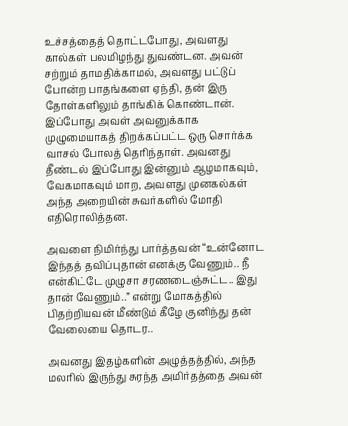உச்சத்தைத் தொட்டபோது, அவளது கால்கள் பலமிழந்து துவண்டன. அவன் சற்றும் தாமதிக்காமல், அவளது பட்டுப் போன்ற பாதங்களை ஏந்தி, தன் இரு தோள்களிலும் தாங்கிக் கொண்டான். இப்போது அவள் அவனுக்காக முழுமையாகத் திறக்கப்பட்ட ஒரு சொர்க்க வாசல் போலத் தெரிந்தாள். அவனது தீண்டல் இப்போது இன்னும் ஆழமாகவும், வேகமாகவும் மாற, அவளது முனகல்கள் அந்த அறையின் சுவர்களில் மோதி எதிரொலித்தன.

அவளை நிமிர்ந்து பார்த்தவன் “உன்னோட இந்தத் தவிப்புதான் எனக்கு வேணும்.. நீ என்கிட்டே முழுசா சரணடைஞ்சுட்ட.. இது தான் வேணும்..” என்று மோகத்தில் பிதற்றியவன் மீண்டும் கீழே குனிந்து தன் வேலையை தொடர..

அவனது இதழ்களின் அழுத்தத்தில், அந்த மலரில் இருந்து சுரந்த அமிர்தத்தை அவன்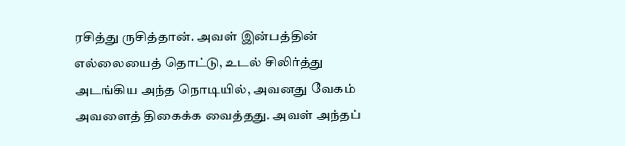ரசித்து ருசித்தான். அவள் இன்பத்தின் எல்லையைத் தொட்டு, உடல் சிலிர்த்து அடங்கிய அந்த நொடியில், அவனது வேகம் அவளைத் திகைக்க வைத்தது. அவள் அந்தப்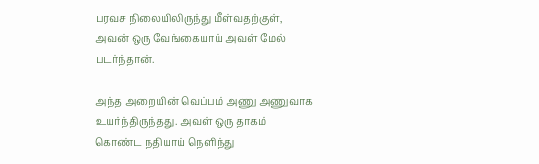பரவச நிலையிலிருந்து மீள்வதற்குள், அவன் ஒரு வேங்கையாய் அவள் மேல் படர்ந்தான்.

அந்த அறையின் வெப்பம் அணு அணுவாக உயர்ந்திருந்தது. அவள் ஒரு தாகம் கொண்ட நதியாய் நெளிந்து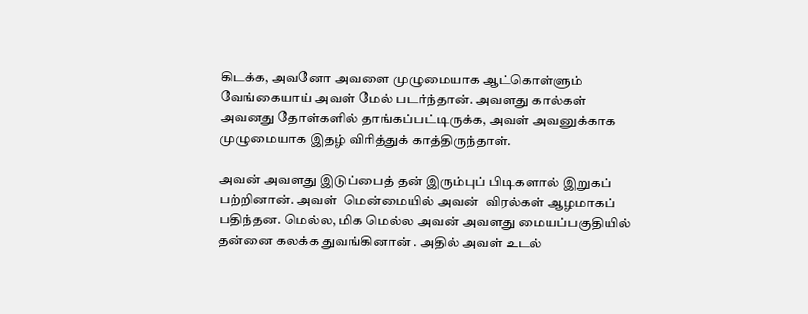கிடக்க, அவனோ அவளை முழுமையாக ஆட்கொள்ளும் வேங்கையாய் அவள் மேல் படர்ந்தான். அவளது கால்கள் அவனது தோள்களில் தாங்கப்பட்டிருக்க, அவள் அவனுக்காக முழுமையாக இதழ் விரித்துக் காத்திருந்தாள்.

அவன் அவளது இடுப்பைத் தன் இரும்புப் பிடிகளால் இறுகப் பற்றினான். அவள்  மென்மையில் அவன்  விரல்கள் ஆழமாகப் பதிந்தன. மெல்ல, மிக மெல்ல அவன் அவளது மையப்பகுதியில் தன்னை கலக்க துவங்கினான் . அதில் அவள் உடல்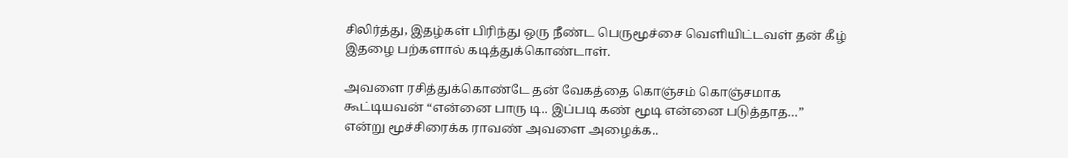சிலிர்த்து, இதழ்கள் பிரிந்து ஒரு நீண்ட பெருமூச்சை வெளியிட்டவள் தன் கீழ் இதழை பற்களால் கடித்துக்கொண்டாள்.

அவளை ரசித்துக்கொண்டே தன் வேகத்தை கொஞ்சம் கொஞ்சமாக கூட்டியவன் “என்னை பாரு டி.. இப்படி கண் மூடி என்னை படுத்தாத…” என்று மூச்சிரைக்க ராவண் அவளை அழைக்க..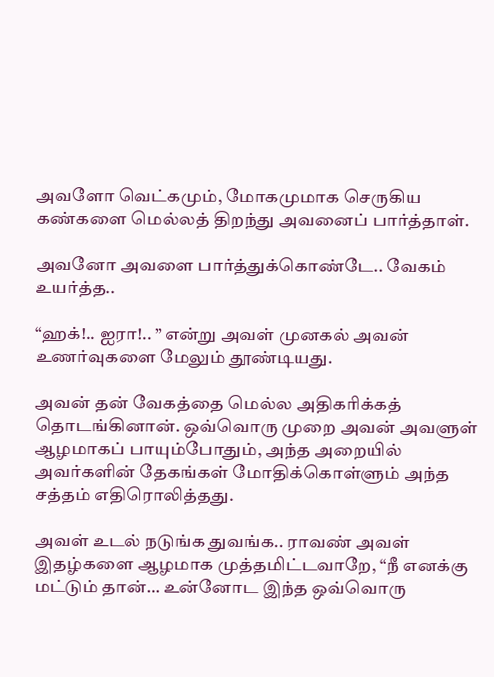அவளோ வெட்கமும், மோகமுமாக செருகிய கண்களை மெல்லத் திறந்து அவனைப் பார்த்தாள்.

அவனோ அவளை பார்த்துக்கொண்டே.. வேகம் உயர்த்த..

“ஹக்!.. ஐரா!.. ” என்று அவள் முனகல் அவன் உணர்வுகளை மேலும் தூண்டியது.

அவன் தன் வேகத்தை மெல்ல அதிகரிக்கத் தொடங்கினான். ஒவ்வொரு முறை அவன் அவளுள் ஆழமாகப் பாயும்போதும், அந்த அறையில் அவர்களின் தேகங்கள் மோதிக்கொள்ளும் அந்த சத்தம் எதிரொலித்தது.

அவள் உடல் நடுங்க துவங்க.. ராவண் அவள்  இதழ்களை ஆழமாக முத்தமிட்டவாறே, “நீ எனக்கு மட்டும் தான்… உன்னோட இந்த ஒவ்வொரு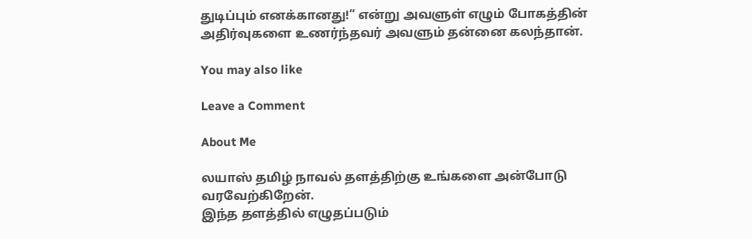துடிப்பும் எனக்கானது!” என்று அவளுள் எழும் போகத்தின் அதிர்வுகளை உணர்ந்தவர் அவளும் தன்னை கலந்தான்.

You may also like

Leave a Comment

About Me

லயாஸ் தமிழ் நாவல் தளத்திற்கு உங்களை அன்போடு வரவேற்கிறேன்.
இந்த தளத்தில் எழுதப்படும்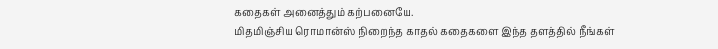கதைகள் அனைத்தும் கற்பனையே.
மிதமிஞ்சிய ரொமான்ஸ் நிறைந்த காதல் கதைகளை இந்த தளத்தில் நீங்கள்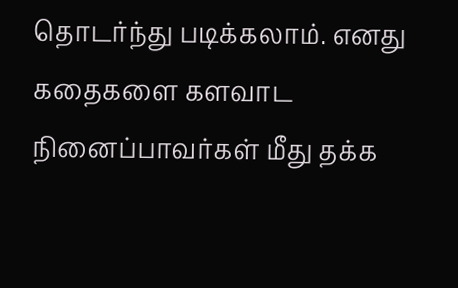தொடர்ந்து படிக்கலாம். எனது கதைகளை களவாட நினைப்பாவர்கள் மீது தக்க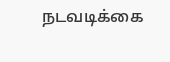நடவடிக்கை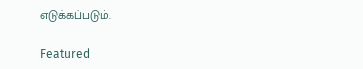எடுக்கப்படும்.

Featured